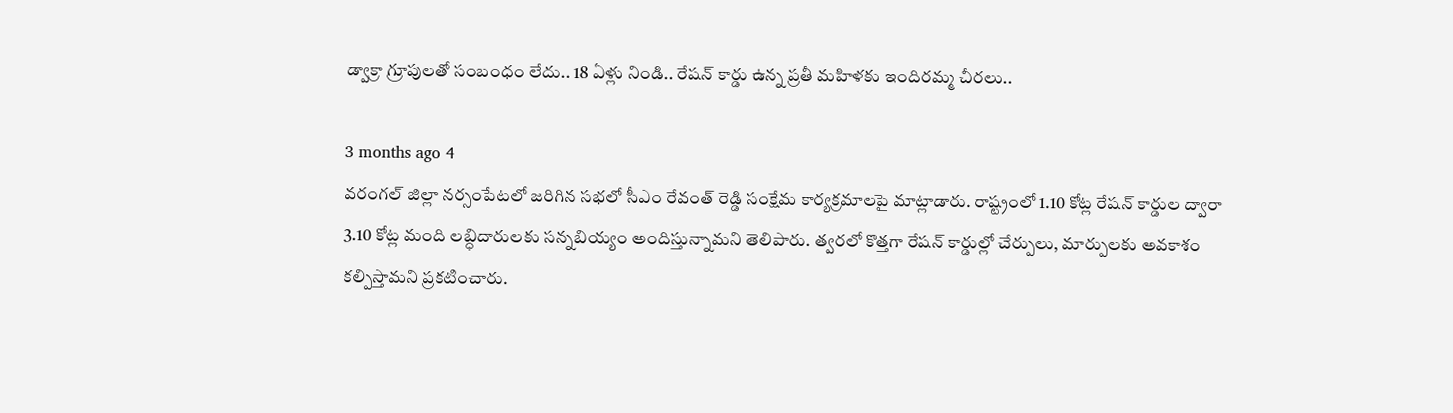డ్వాక్రా గ్రూపులతో సంబంధం లేదు.. 18 ఏళ్లు నిండి.. రేషన్ కార్డు ఉన్న ప్రతీ మహిళకు ఇందిరమ్మ చీరలు..

3 months ago 4
వరంగల్ జిల్లా నర్సంపేటలో జరిగిన సభలో సీఎం రేవంత్ రెడ్డి సంక్షేమ కార్యక్రమాలపై మాట్లాడారు. రాష్ట్రంలో 1.10 కోట్ల రేషన్ కార్డుల ద్వారా 3.10 కోట్ల మంది లబ్ధిదారులకు సన్నబియ్యం అందిస్తున్నామని తెలిపారు. త్వరలో కొత్తగా రేషన్ కార్డుల్లో చేర్పులు, మార్పులకు అవకాశం కల్పిస్తామని ప్రకటించారు.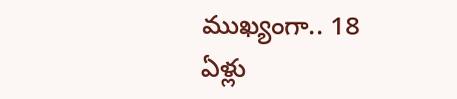ముఖ్యంగా.. 18 ఏళ్లు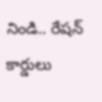నిండి.. రేషన్ కార్డులు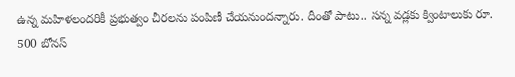ఉన్న మహిళలందరికీ ప్రభుత్వం చీరలను పంపిణీ చేయనుందన్నారు. దీంతో పాటు.. సన్న వడ్లకు క్వింటాలుకు రూ. 500 బోనస్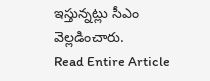ఇస్తున్నట్లు సీఎం వెల్లడించారు.
Read Entire Article